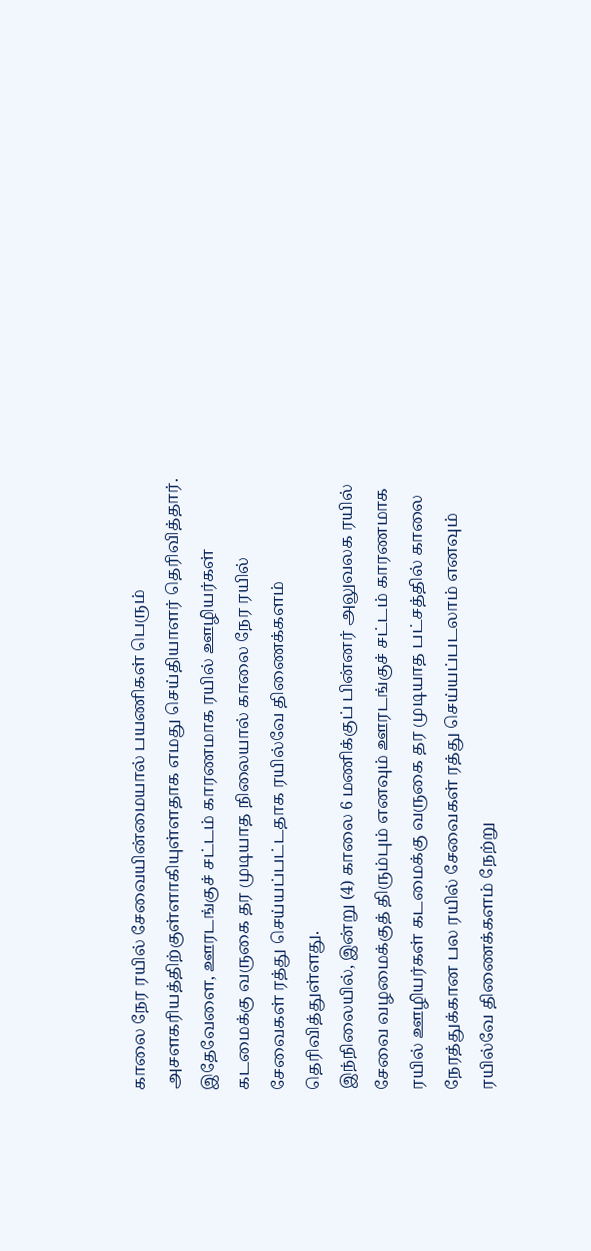காலை நேர ரயில் சேவையின்மையால் பயணிகள் பெரும் அசளகரியத்திற்குள்ளாகியுள்ளதாக எமது செய்தியாளர் தெரிவித்தார்.
இதேவேளை, ஊரடங்குச் சட்டம் காரணமாக ரயில் ஊழியர்கள் கடமைக்கு வருகை தர முடியாத நிலையால் காலை நேர ரயில் சேவைகள் ரத்து செய்யப்பட்டதாக ரயில்வே திணைக்களம் தெரிவித்துள்ளது.
இந்நிலையில், இன்று (4) காலை 6 மணிக்குப் பின்னர் அலுவலக ரயில் சேவை வழமைக்குத் திரும்பும் எனவும் ஊரடங்குச் சட்டம் காரணமாக ரயில் ஊழியர்கள் கடமைக்கு வருகை தர முடியாத பட்சத்தில் காலை நேரத்துக்கான பல ரயில் சேவைகள் ரத்து செய்யப்படலாம் எனவும் ரயில்வே திணைக்களம் நேற்று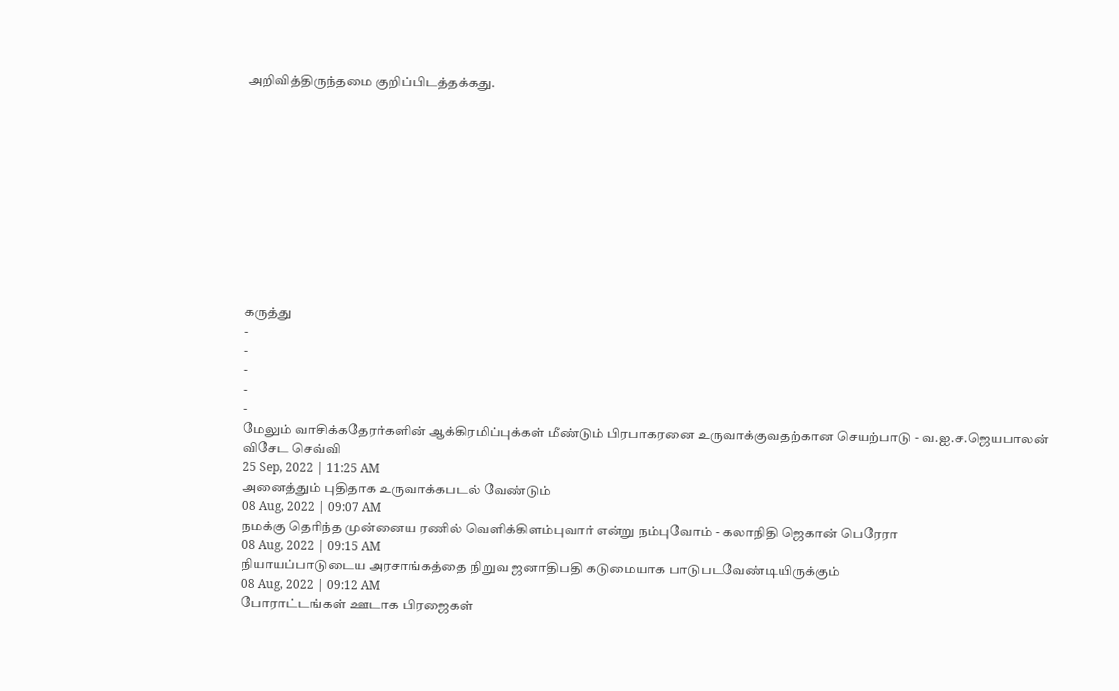அறிவித்திருந்தமை குறிப்பிடத்தக்கது.











கருத்து
-
-
-
-
-
மேலும் வாசிக்கதேரர்களின் ஆக்கிரமிப்புக்கள் மீண்டும் பிரபாகரனை உருவாக்குவதற்கான செயற்பாடு - வ.ஐ.ச.ஜெயபாலன் விசேட செவ்வி
25 Sep, 2022 | 11:25 AM
அனைத்தும் புதிதாக உருவாக்கபடல் வேண்டும்
08 Aug, 2022 | 09:07 AM
நமக்கு தெரிந்த முன்னைய ரணில் வெளிக்கிளம்புவார் என்று நம்புவோம் - கலாநிதி ஜெகான் பெரேரா
08 Aug, 2022 | 09:15 AM
நியாயப்பாடுடைய அரசாங்கத்தை நிறுவ ஜனாதிபதி கடுமையாக பாடுபடவேண்டியிருக்கும்
08 Aug, 2022 | 09:12 AM
போராட்டங்கள் ஊடாக பிரஜைகள்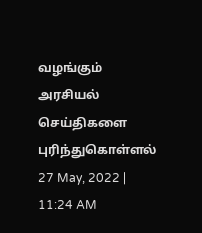வழங்கும் அரசியல் செய்திகளை புரிந்துகொள்ளல்
27 May, 2022 | 11:24 AM